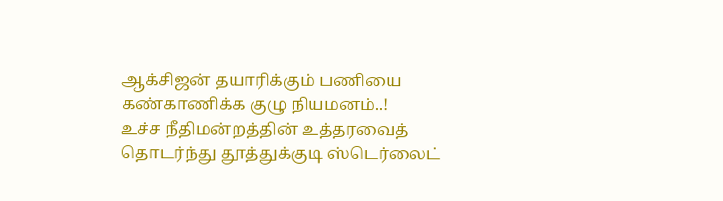ஆக்சிஜன் தயாரிக்கும் பணியை கண்காணிக்க குழு நியமனம்..!
உச்ச நீதிமன்றத்தின் உத்தரவைத் தொடர்ந்து தூத்துக்குடி ஸ்டெர்லைட்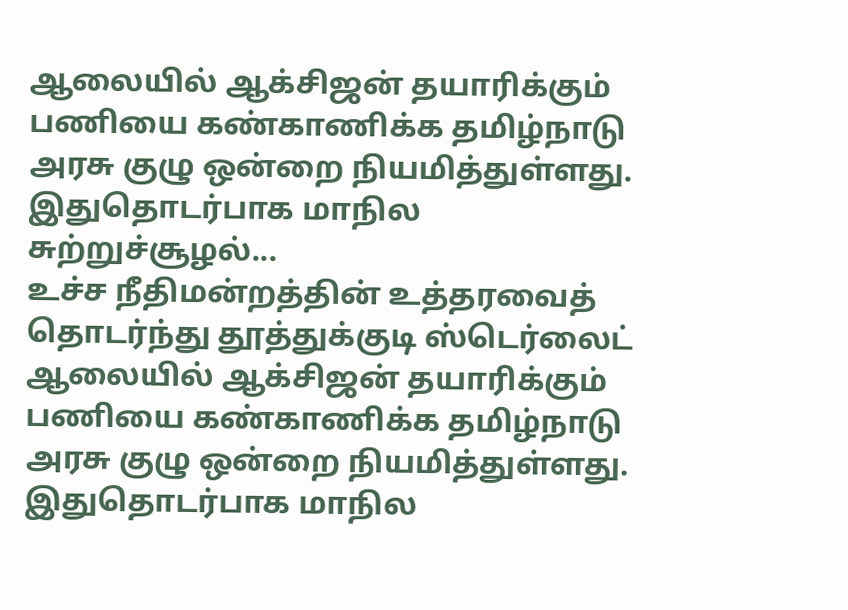ஆலையில் ஆக்சிஜன் தயாரிக்கும் பணியை கண்காணிக்க தமிழ்நாடு அரசு குழு ஒன்றை நியமித்துள்ளது. இதுதொடர்பாக மாநில சுற்றுச்சூழல்...
உச்ச நீதிமன்றத்தின் உத்தரவைத் தொடர்ந்து தூத்துக்குடி ஸ்டெர்லைட் ஆலையில் ஆக்சிஜன் தயாரிக்கும் பணியை கண்காணிக்க தமிழ்நாடு அரசு குழு ஒன்றை நியமித்துள்ளது. இதுதொடர்பாக மாநில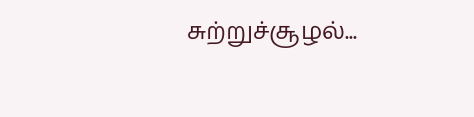சுற்றுச்சூழல்...